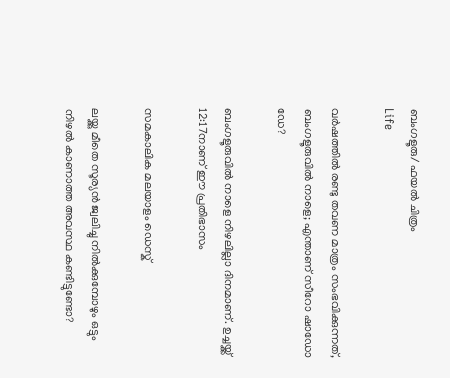ബംഗളൂരു/ ഫയല്‍ ചിത്രം
Life

വർഷത്തിൽ രണ്ടു തവണ മാത്രം സംഭവിക്കുന്നത്, ബംഗളൂരുവിൽ നാളെ; എന്താണ് സീറോ ഷാഡോ ഡേ?

ബംഗളൂരുവിൽ നാളെ നിഴലില്ലാ ദിനമാണ്. ഉച്ചയ്ക്ക് 12:17നാണ് ഈ പ്രതിഭാസം

സമകാലിക മലയാളം ഡെസ്ക്

ലയ്ക്കു മീതെ സൂര്യൻ ജ്വലിച്ചു നിൽക്കുമ്പോഴും ഒട്ടും നിഴൽ കാണാത്ത അവസ്ഥ കണ്ടിട്ടുണ്ടോ?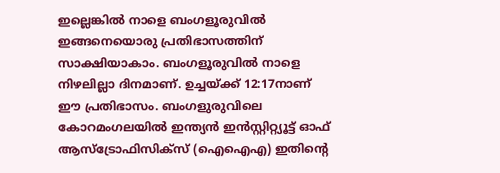ഇല്ലെങ്കിൽ നാളെ ബംഗളൂരുവിൽ ഇങ്ങനെയൊരു പ്രതിഭാസത്തിന് സാക്ഷിയാകാം. ബംഗളൂരുവിൽ നാളെ നിഴലില്ലാ ദിനമാണ്. ഉച്ചയ്ക്ക് 12:17നാണ് ഈ പ്രതിഭാസം. ബംഗളുരുവിലെ കോറമംഗലയിൽ ഇന്ത്യൻ ഇൻസ്റ്റിറ്റ്യൂട്ട് ഓഫ് ആസ്‌ട്രോഫിസിക്‌സ് (ഐഐഎ) ഇതിന്റെ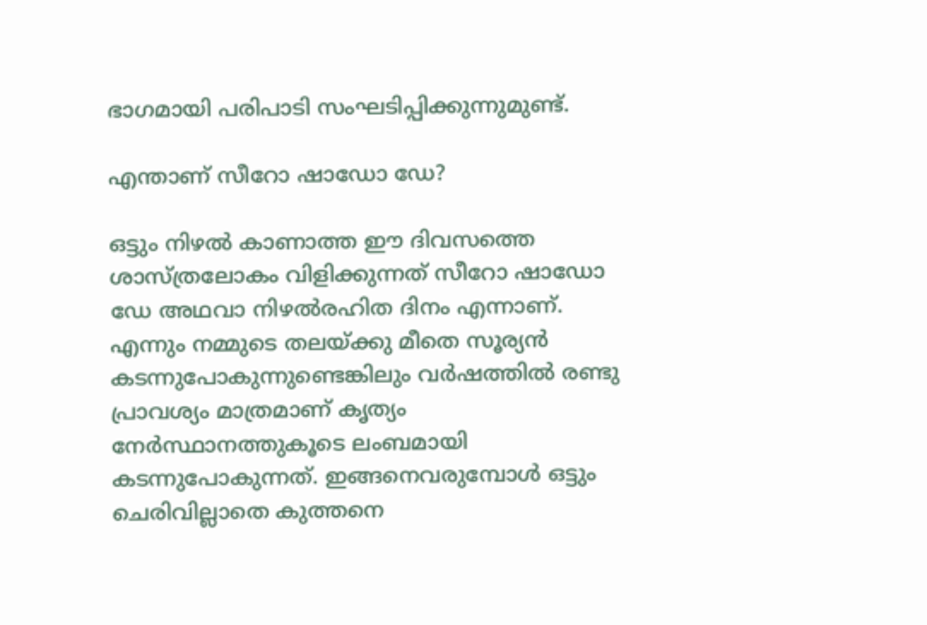ഭാഗമായി പരിപാടി സംഘടിപ്പിക്കുന്നുമുണ്ട്.

എന്താണ് സീറോ ഷാഡോ ഡേ?

ഒട്ടും നിഴൽ കാണാത്ത ഈ ദിവസത്തെ ശാസ്ത്രലോകം വിളിക്കുന്നത് സീറോ ഷാഡോ ഡേ അഥവാ നിഴൽരഹിത ദിനം എന്നാണ്. എന്നും നമ്മുടെ തലയ്ക്കു മീതെ സൂര്യൻ കടന്നുപോകുന്നുണ്ടെങ്കിലും വർഷത്തിൽ രണ്ടു പ്രാവശ്യം മാത്രമാണ് കൃത്യം നേർസ്ഥാനത്തുകൂടെ ലംബമായി കടന്നുപോകുന്നത്. ഇങ്ങനെവരുമ്പോൾ ഒട്ടും ചെരിവില്ലാതെ കുത്തനെ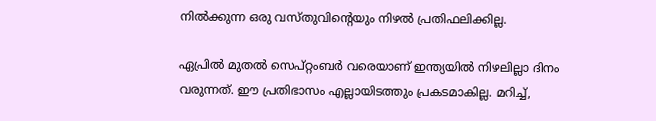നിൽക്കുന്ന ഒരു വസ്തുവിന്റെയും നിഴൽ പ്രതിഫലിക്കില്ല.

ഏപ്രിൽ മുതൽ സെപ്റ്റംബർ വരെയാണ് ഇന്ത്യയിൽ നിഴലില്ലാ ദിനം വരുന്നത്. ഈ പ്രതിഭാസം എല്ലായിടത്തും പ്രകടമാകില്ല. മറിച്ച്,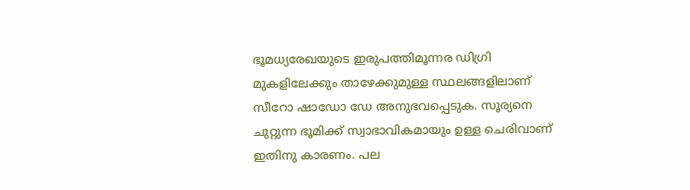ഭൂമധ്യരേഖയുടെ ഇരുപത്തിമൂന്നര ഡിഗ്രി മുകളിലേക്കും താഴേക്കുമുള്ള സ്ഥലങ്ങളിലാണ് സീറോ ഷാഡോ ഡേ അനുഭവപ്പെടുക. സൂര്യനെ ചുറ്റുന്ന ഭൂമിക്ക് സ്വാഭാവികമായും ഉള്ള ചെരിവാണ് ഇതിനു കാരണം. പല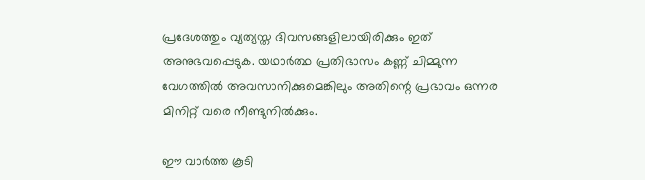പ്രദേശത്തും വ്യത്യസ്ത ദിവസങ്ങളിലായിരിക്കും ഇത് അനുഭവപ്പെടുക. യഥാർത്ഥ പ്രതിഭാസം കണ്ണ് ചിമ്മുന്ന വേഗത്തിൽ അവസാനിക്കുമെങ്കിലും അതിന്റെ പ്രഭാവം ഒന്നര മിനിറ്റ് വരെ നീണ്ടുനിൽക്കും.

ഈ വാര്‍ത്ത കൂടി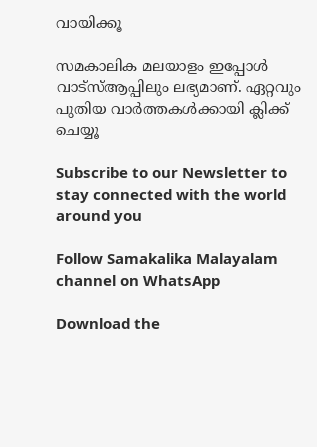വായിക്കൂ

സമകാലിക മലയാളം ഇപ്പോൾ വാട്സ്ആപ്പിലും ലഭ്യമാണ്. ഏറ്റവും പുതിയ വാർത്തകൾക്കായി ക്ലിക്ക് ചെയ്യൂ

Subscribe to our Newsletter to stay connected with the world around you

Follow Samakalika Malayalam channel on WhatsApp

Download the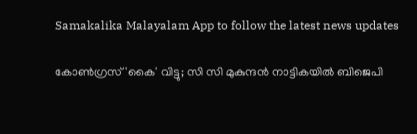Samakalika Malayalam App to follow the latest news updates

കോണ്‍ഗ്രസ് 'കൈ' വിട്ടു; സി സി മുകുന്ദന്‍ നാട്ടികയില്‍ ബിജെപി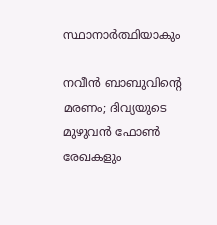സ്ഥാനാര്‍ത്ഥിയാകും

നവീന്‍ ബാബുവിന്റെ മരണം; ദിവ്യയുടെ മുഴുവന്‍ ഫോണ്‍ രേഖകളും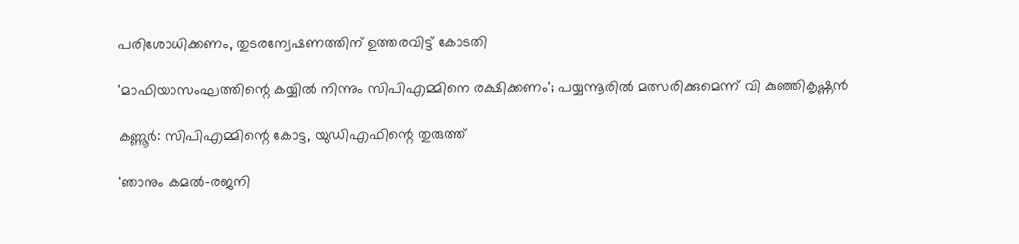പരിശോധിക്കണം, തുടരന്വേഷണത്തിന് ഉത്തരവിട്ട് കോടതി

'മാഫിയാസംഘത്തിന്റെ കയ്യില്‍ നിന്നും സിപിഎമ്മിനെ രക്ഷിക്കണം'; പയ്യന്നൂരില്‍ മത്സരിക്കുമെന്ന് വി കുഞ്ഞികൃഷ്ണന്‍

കണ്ണൂര്‍: സിപിഎമ്മിന്റെ കോട്ട, യുഡിഎഫിന്റെ തുരുത്ത്

'ഞാനും കമല്‍-രജനി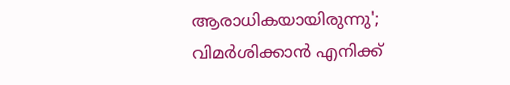ആരാധികയായിരുന്നു'; വിമര്‍ശിക്കാന്‍ എനിക്ക്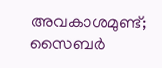അവകാശമുണ്ട്; സൈബര്‍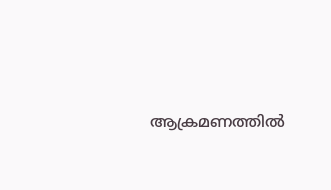ആക്രമണത്തില്‍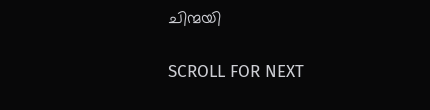ചിന്മയി

SCROLL FOR NEXT